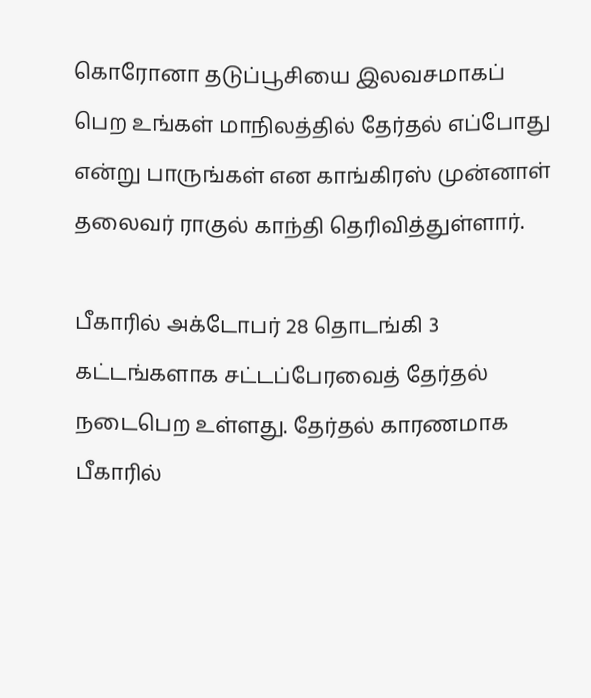கொரோனா தடுப்பூசியை இலவசமாகப் பெற உங்கள் மாநிலத்தில் தேர்தல் எப்போது என்று பாருங்கள் என காங்கிரஸ் முன்னாள் தலைவர் ராகுல் காந்தி தெரிவித்துள்ளார்.

பீகாரில் அக்டோபர் 28 தொடங்கி 3 கட்டங்களாக சட்டப்பேரவைத் தேர்தல் நடைபெற உள்ளது. தேர்தல் காரணமாக பீகாரில்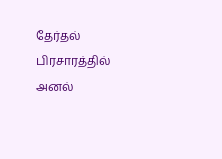தேர்தல் பிரசாரத்தில் அனல்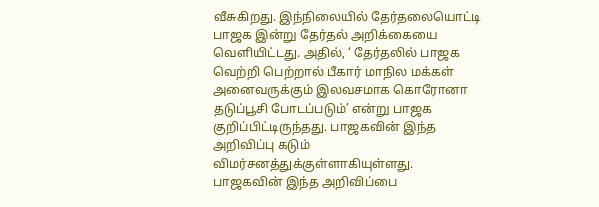வீசுகிறது. இந்நிலையில் தேர்தலையொட்டி பாஜக இன்று தேர்தல் அறிக்கையை வெளியிட்டது. அதில், ‘ தேர்தலில் பாஜக வெற்றி பெற்றால் பீகார் மாநில மக்கள் அனைவருக்கும் இலவசமாக கொரோனா தடுப்பூசி போடப்படும்’ என்று பாஜக குறிப்பிட்டிருந்தது. பாஜகவின் இந்த அறிவிப்பு கடும் விமர்சனத்துக்குள்ளாகியுள்ளது.
பாஜகவின் இந்த அறிவிப்பை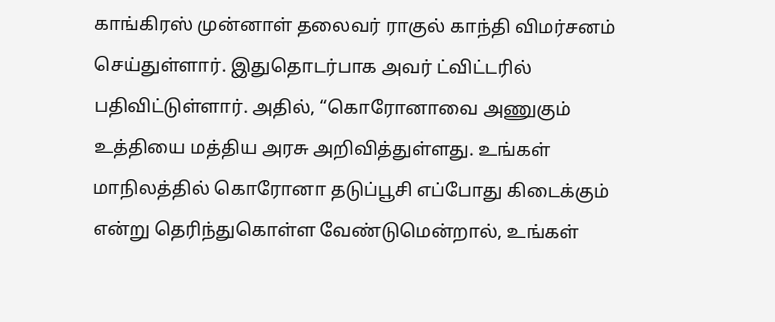காங்கிரஸ் முன்னாள் தலைவர் ராகுல் காந்தி விமர்சனம் செய்துள்ளார். இதுதொடர்பாக அவர் ட்விட்டரில் பதிவிட்டுள்ளார். அதில், “கொரோனாவை அணுகும் உத்தியை மத்திய அரசு அறிவித்துள்ளது. உங்கள் மாநிலத்தில் கொரோனா தடுப்பூசி எப்போது கிடைக்கும் என்று தெரிந்துகொள்ள வேண்டுமென்றால், உங்கள்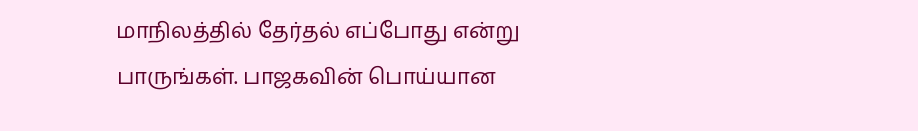மாநிலத்தில் தேர்தல் எப்போது என்று பாருங்கள். பாஜகவின் பொய்யான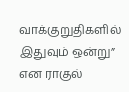வாக்குறுதிகளில் இதுவும் ஒன்று” என ராகுல்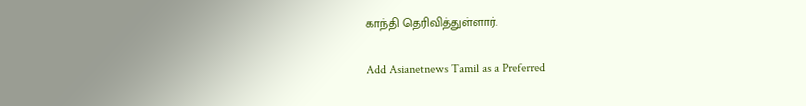காந்தி தெரிவித்துள்ளார்.

Add Asianetnews Tamil as a Preferred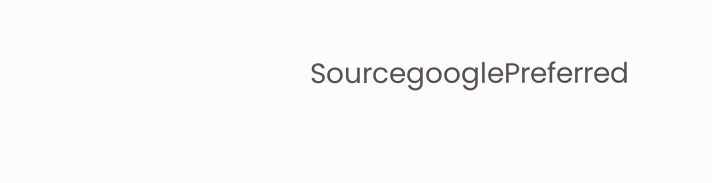SourcegooglePreferred